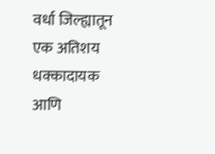वर्धा जिल्ह्यातून एक अतिशय धक्कादायक आणि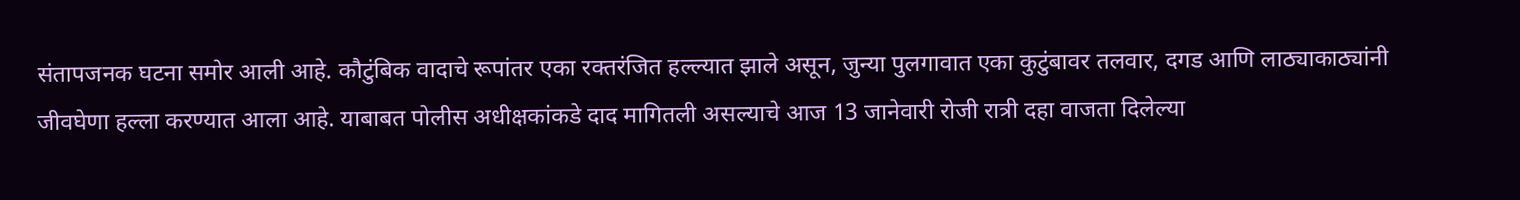संतापजनक घटना समोर आली आहे. कौटुंबिक वादाचे रूपांतर एका रक्तरंजित हल्ल्यात झाले असून, जुन्या पुलगावात एका कुटुंबावर तलवार, दगड आणि लाठ्याकाठ्यांनी जीवघेणा हल्ला करण्यात आला आहे. याबाबत पोलीस अधीक्षकांकडे दाद मागितली असल्याचे आज 13 जानेवारी रोजी रात्री दहा वाजता दिलेल्या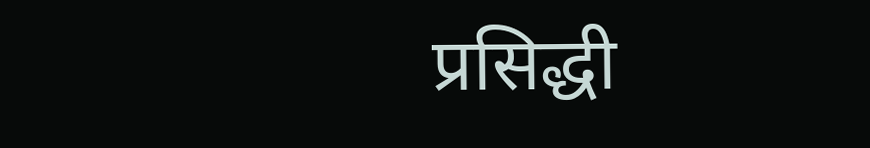प्रसिद्धी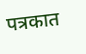पत्रकात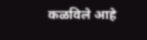कळविले आहे